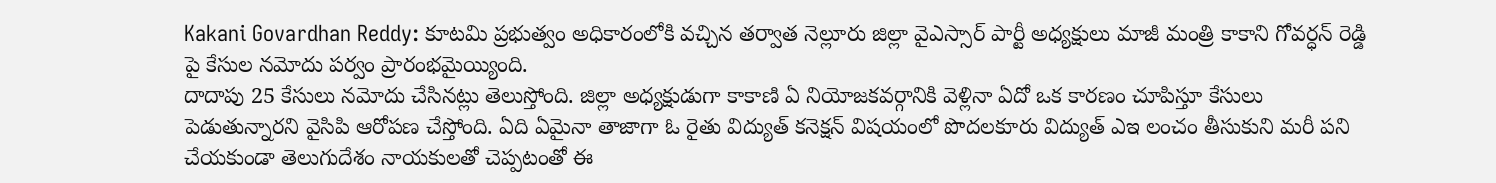Kakani Govardhan Reddy: కూటమి ప్రభుత్వం అధికారంలోకి వచ్చిన తర్వాత నెల్లూరు జిల్లా వైఎస్సార్ పార్టీ అధ్యక్షులు మాజీ మంత్రి కాకాని గోవర్ధన్ రెడ్డి పై కేసుల నమోదు పర్వం ప్రారంభమైయ్యింది.
దాదాపు 25 కేసులు నమోదు చేసినట్లు తెలుస్తోంది. జిల్లా అధ్యక్షుడుగా కాకాణి ఏ నియోజకవర్గానికి వెళ్లినా ఏదో ఒక కారణం చూపిస్తూ కేసులు పెడుతున్నారని వైసిపి ఆరోపణ చేస్తోంది. ఏది ఏమైనా తాజాగా ఓ రైతు విద్యుత్ కనెక్షన్ విషయంలో పొదలకూరు విద్యుత్ ఎఇ లంచం తీసుకుని మరీ పని చేయకుండా తెలుగుదేశం నాయకులతో చెప్పటంతో ఈ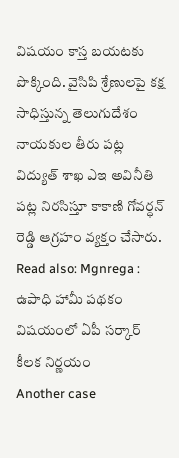విషయం కాస్త బయటకు పొక్కింది. వైసిపి శ్రేణులపై కక్ష సాధిస్తున్న తెలుగుదేశం నాయకుల తీరు పట్ల విద్యుత్ శాఖ ఎఇ అవినీతి పట్ల నిరసిస్తూ కాకాణి గోవర్ధన్ రెడ్డి ఆగ్రహం వ్యక్తం చేసారు.
Read also: Mgnrega : ఉపాధి హామీ పథకం విషయంలో ఏపీ సర్కార్ కీలక నిర్ణయం
Another case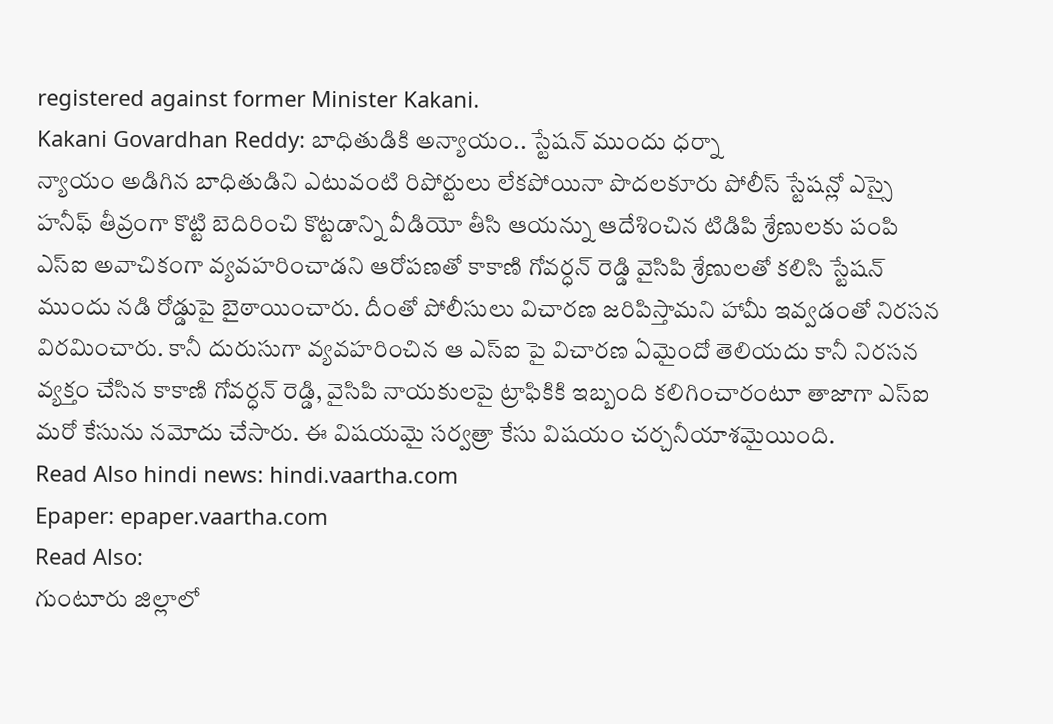registered against former Minister Kakani.
Kakani Govardhan Reddy: బాధితుడికి అన్యాయం.. స్టేషన్ ముందు ధర్నా
న్యాయం అడిగిన బాధితుడిని ఎటువంటి రిపోర్టులు లేకపోయినా పొదలకూరు పోలీస్ స్టేషన్లో ఎస్సై హనీఫ్ తీవ్రంగా కొట్టి బెదిరించి కొట్టడాన్ని వీడియో తీసి ఆయన్ను ఆదేశించిన టిడిపి శ్రేణులకు పంపి ఎస్ఐ అవాచికంగా వ్యవహరించాడని ఆరోపణతో కాకాణి గోవర్ధన్ రెడ్డి వైసిపి శ్రేణులతో కలిసి స్టేషన్ ముందు నడి రోడ్డుపై బైఠాయించారు. దీంతో పోలీసులు విచారణ జరిపిస్తామని హామీ ఇవ్వడంతో నిరసన విరమించారు. కానీ దురుసుగా వ్యవహరించిన ఆ ఎస్ఐ పై విచారణ ఏమైందో తెలియదు కానీ నిరసన వ్యక్తం చేసిన కాకాణి గోవర్ధన్ రెడ్డి, వైసిపి నాయకులపై ట్రాఫికికి ఇబ్బంది కలిగించారంటూ తాజాగా ఎస్ఐ మరో కేసును నమోదు చేసారు. ఈ విషయమై సర్వత్రా కేసు విషయం చర్చనీయాశమైయింది.
Read Also hindi news: hindi.vaartha.com
Epaper: epaper.vaartha.com
Read Also:
గుంటూరు జిల్లాలో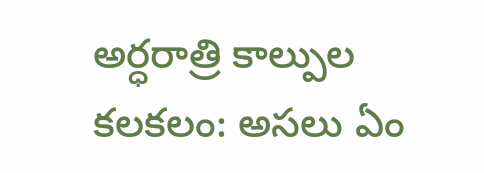అర్ధరాత్రి కాల్పుల కలకలం: అసలు ఏం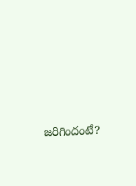జరిగిందంటే?